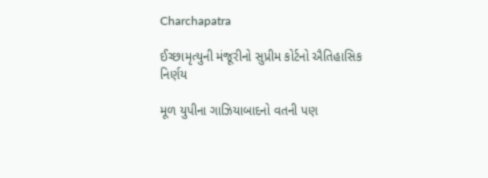Charchapatra

ઈચ્છામૃત્યુની મંજૂરીનો સુપ્રીમ કોર્ટનો ઐતિહાસિક નિર્ણય

મૂળ યુપીના ગાઝિયાબાદનો વતની પણ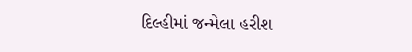દિલ્હીમાં જન્મેલા હરીશ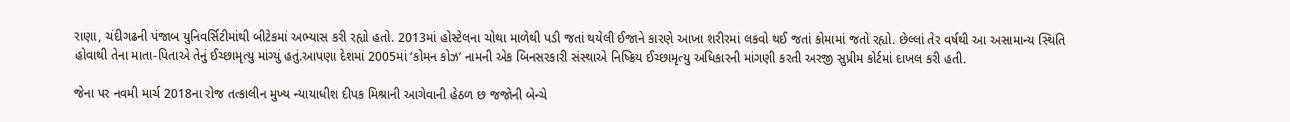રાણા, ચંદીગઢની પંજાબ યુનિવર્સિટીમાંથી બીટેકમાં અભ્યાસ કરી રહ્યો હતો. 2013માં હોસ્ટેલના ચોથા માળેથી પડી જતાં થયેલી ઈજાને કારણે આખા શરીરમાં લકવો થઈ જતાં કોમામાં જતો રહ્યો. છેલ્લાં તેર વર્ષથી આ અસામાન્ય સ્થિતિ હોવાથી તેના માતા-પિતાએ તેનું ઈચ્છામૃત્યુ માંગ્યું હતું.આપણા દેશમાં 2005માં ‘કોમન કોઝ’ નામની એક બિનસરકારી સંસ્થાએ નિષ્ક્રિય ઈચ્છામૃત્યુ અધિકારની માંગણી કરતી અરજી સુપ્રીમ કોર્ટમાં દાખલ કરી હતી.

જેના પર નવમી માર્ચ 2018ના રોજ તત્કાલીન મુખ્ય ન્યાયાધીશ દીપક મિશ્રાની આગેવાની હેઠળ છ જજોની બેન્ચે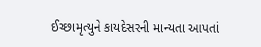ઈચ્છામૃત્યુને કાયદેસરની માન્યતા આપતાં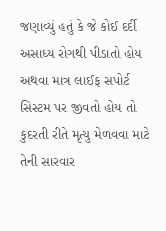જણાવ્યું હતું કે જે કોઈ દર્દી અસાધ્ય રોગથી પીડાતો હોય અથવા માત્ર લાઈફ સપોર્ટ સિસ્ટમ પર જીવતો હોય તો કુદરતી રીતે મૃત્યુ મેળવવા માટે તેની સારવાર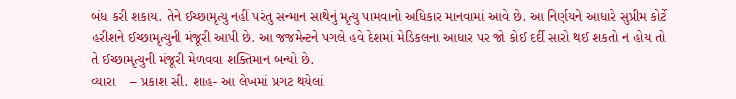બંધ કરી શકાય. તેને ઈચ્છામૃત્યુ નહીં પરંતુ સન્માન સાથેનું મૃત્યુ પામવાનો અધિકાર માનવામાં આવે છે. આ નિર્ણયને આધારે સુપ્રીમ કોર્ટે હરીશને ઈચ્છામૃત્યુની મંજૂરી આપી છે. આ જજમેન્ટને પગલે હવે દેશમાં મેડિકલના આધાર પર જો કોઈ દર્દી સારો થઈ શકતો ન હોય તો તે ઈચ્છામૃત્યુની મંજૂરી મેળવવા શક્તિમાન બન્યો છે.
વ્યારા    – પ્રકાશ સી. શાહ- આ લેખમાં પ્રગટ થયેલાં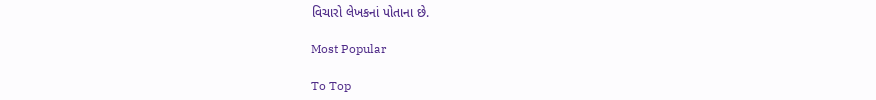વિચારો લેખકનાં પોતાના છે.

Most Popular

To Top